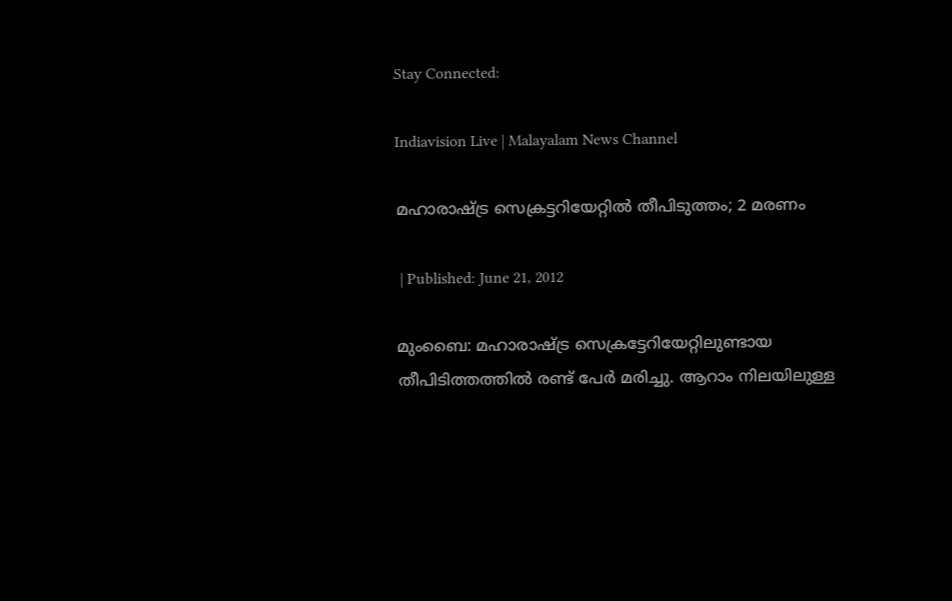Stay Connected:

Indiavision Live | Malayalam News Channel

മഹാരാഷ്ട്ര സെക്രട്ടറിയേറ്റില്‍ തീപിടുത്തം; 2 മരണം

 | Published: June 21, 2012

മുംബൈ: മഹാരാഷ്ട്ര സെക്രട്ടേറിയേറ്റിലുണ്ടായ തീപിടിത്തത്തില്‍ രണ്ട് പേര്‍ മരിച്ചു. ആറാം നിലയിലുള്ള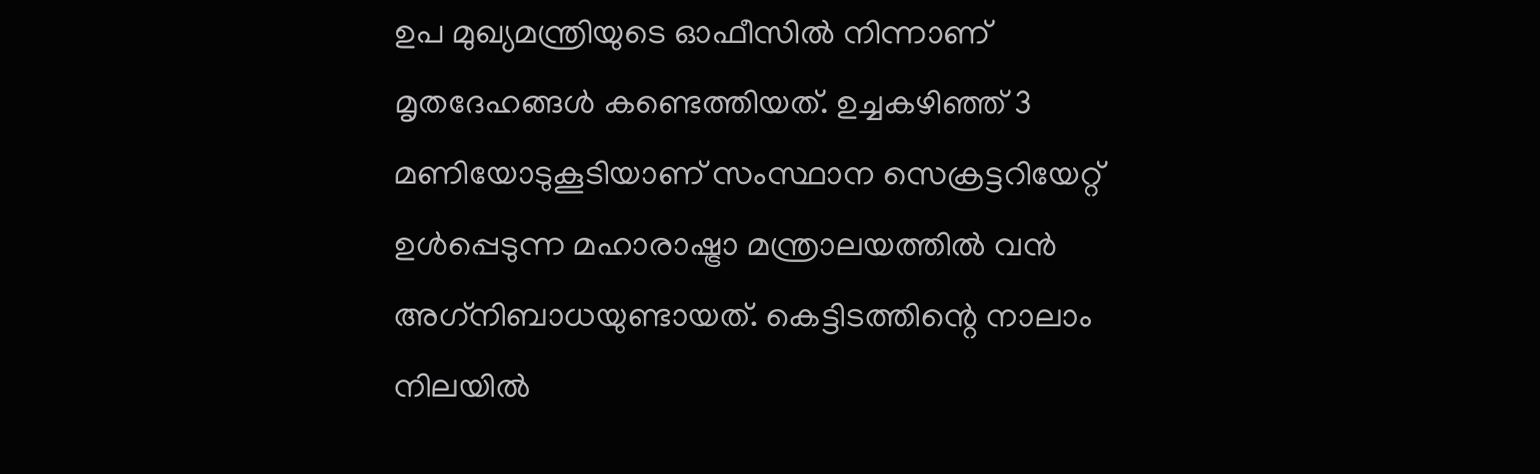ഉപ മുഖ്യമന്ത്രിയുടെ ഓഫീസില്‍ നിന്നാണ് മൃതദേഹങ്ങള്‍ കണ്ടെത്തിയത്. ഉച്ചകഴിഞ്ഞ് 3 മണിയോടുകൂടിയാണ് സംസ്ഥാന സെക്രട്ടറിയേറ്റ് ഉള്‍പ്പെടുന്ന മഹാരാഷ്ട്രാ മന്ത്രാലയത്തില്‍ വന്‍ അഗ്‌നിബാധയുണ്ടായത്. കെട്ടിടത്തിന്റെ നാലാം നിലയില്‍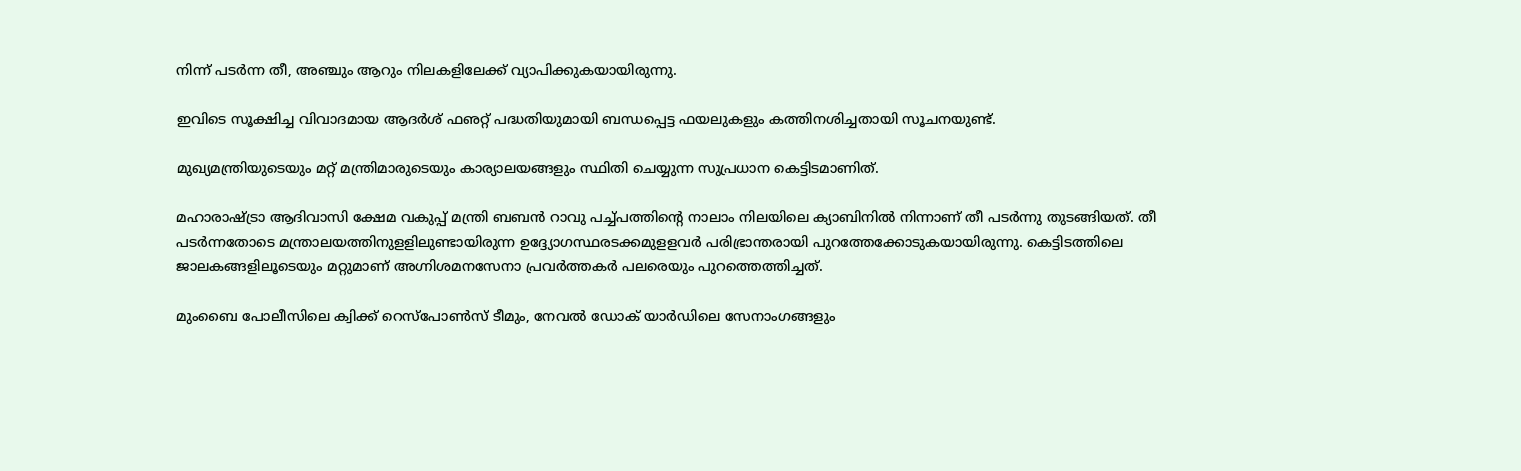നിന്ന് പടര്‍ന്ന തീ, അഞ്ചും ആറും നിലകളിലേക്ക് വ്യാപിക്കുകയായിരുന്നു.

ഇവിടെ സൂക്ഷിച്ച വിവാദമായ ആദര്‍ശ് ഫഌറ്റ് പദ്ധതിയുമായി ബന്ധപ്പെട്ട ഫയലുകളും കത്തിനശിച്ചതായി സൂചനയുണ്ട്.

മുഖ്യമന്ത്രിയുടെയും മറ്റ് മന്ത്രിമാരുടെയും കാര്യാലയങ്ങളും സ്ഥിതി ചെയ്യുന്ന സുപ്രധാന കെട്ടിടമാണിത്.

മഹാരാഷ്ട്രാ ആദിവാസി ക്ഷേമ വകുപ്പ് മന്ത്രി ബബന്‍ റാവു പച്ച്പത്തിന്റെ നാലാം നിലയിലെ ക്യാബിനില്‍ നിന്നാണ് തീ പടര്‍ന്നു തുടങ്ങിയത്. തീ പടര്‍ന്നതോടെ മന്ത്രാലയത്തിനുളളിലുണ്ടായിരുന്ന ഉദ്ദ്യോഗസ്ഥരടക്കമുളളവര്‍ പരിഭ്രാന്തരായി പുറത്തേക്കോടുകയായിരുന്നു. കെട്ടിടത്തിലെ ജാലകങ്ങളിലൂടെയും മറ്റുമാണ് അഗ്നിശമനസേനാ പ്രവര്‍ത്തകര്‍ പലരെയും പുറത്തെത്തിച്ചത്.

മുംബൈ പോലീസിലെ ക്വിക്ക് റെസ്‌പോണ്‍സ് ടീമും, നേവല്‍ ഡോക് യാര്‍ഡിലെ സേനാംഗങ്ങളും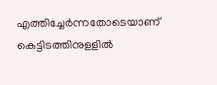എത്തിച്ചേര്‍ന്നതോടെയാണ് കെട്ടിടത്തിനുളളില്‍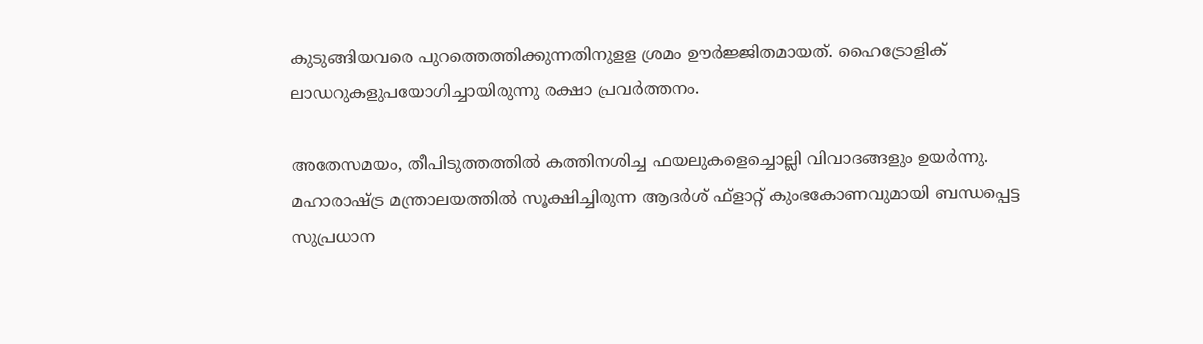കുടുങ്ങിയവരെ പുറത്തെത്തിക്കുന്നതിനുളള ശ്രമം ഊര്‍ജ്ജിതമായത്. ഹൈട്രോളിക് ലാഡറുകളുപയോഗിച്ചായിരുന്നു രക്ഷാ പ്രവര്‍ത്തനം.

അതേസമയം, തീപിടുത്തത്തില്‍ കത്തിനശിച്ച ഫയലുകളെച്ചൊല്ലി വിവാദങ്ങളും ഉയര്‍ന്നു. മഹാരാഷ്ട്ര മന്ത്രാലയത്തില്‍ സൂക്ഷിച്ചിരുന്ന ആദര്‍ശ് ഫ്‌ളാറ്റ് കുംഭകോണവുമായി ബന്ധപ്പെട്ട  സുപ്രധാന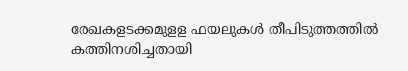രേഖകളടക്കമുളള ഫയലുകള്‍ തീപിടുത്തത്തില്‍ കത്തിനശിച്ചതായി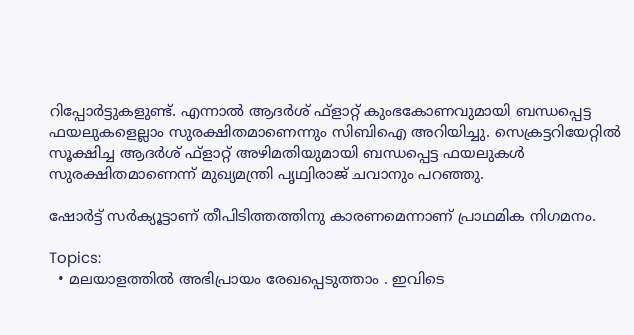റിപ്പോര്‍ട്ടുകളുണ്ട്. എന്നാല്‍ ആദര്‍ശ് ഫ്‌ളാറ്റ് കുംഭകോണവുമായി ബന്ധപ്പെട്ട ഫയലുകളെല്ലാം സുരക്ഷിതമാണെന്നും സിബിഐ അറിയിച്ചു. സെക്രട്ടറിയേറ്റില്‍ സൂക്ഷിച്ച ആദര്‍ശ് ഫ്‌ളാറ്റ് അഴിമതിയുമായി ബന്ധപ്പെട്ട ഫയലുകള്‍ സുരക്ഷിതമാണെന്ന് മുഖ്യമന്ത്രി പൃഥ്വിരാജ് ചവാനും പറഞ്ഞു.

ഷോര്‍ട്ട് സര്‍ക്യൂട്ടാണ് തീപിടിത്തത്തിനു കാരണമെന്നാണ് പ്രാഥമിക നിഗമനം.

Topics:
  • മലയാളത്തില്‍ അഭിപ്രായം രേഖപ്പെടുത്താം . ഇവിടെ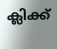ക്ലിക്ക്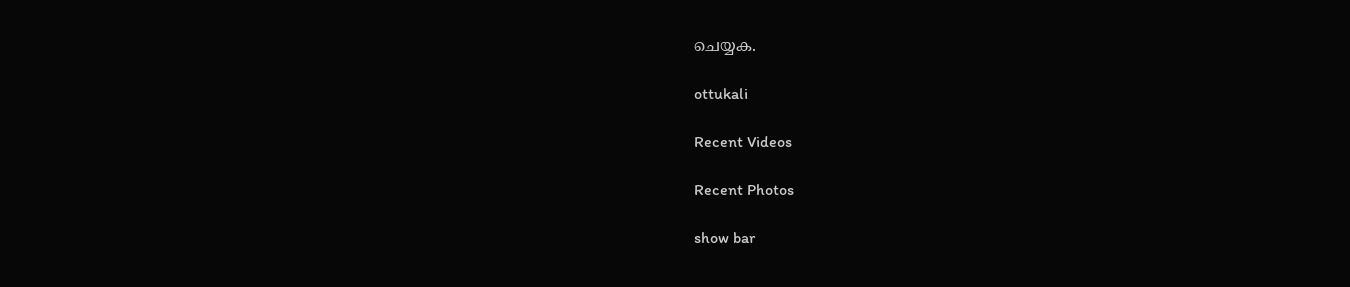ചെയ്യക.

ottukali

Recent Videos

Recent Photos

show bar